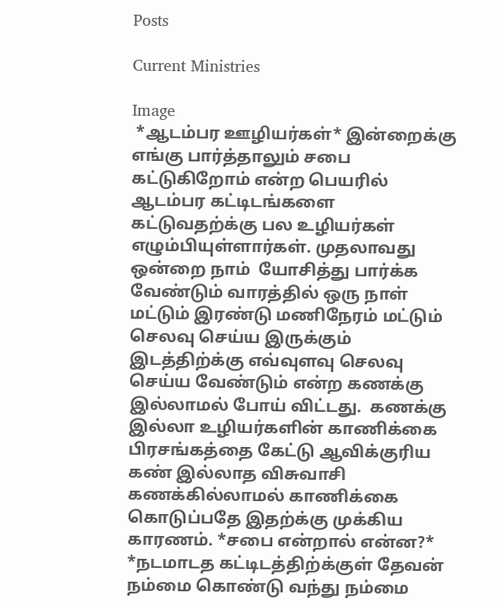Posts

Current Ministries

Image
 *ஆடம்பர ஊழியர்கள்* இன்றைக்கு எங்கு பார்த்தாலும் சபை கட்டுகிறோம் என்ற பெயரில் ஆடம்பர கட்டிடங்களை கட்டுவதற்க்கு பல உழியர்கள் எழும்பியுள்ளார்கள். முதலாவது ஒன்றை நாம்  யோசித்து பார்க்க வேண்டும் வாரத்தில் ஒரு நாள் மட்டும் இரண்டு மணிநேரம் மட்டும் செலவு செய்ய இருக்கும் இடத்திற்க்கு எவ்வுளவு செலவு செய்ய வேண்டும் என்ற கணக்கு இல்லாமல் போய் விட்டது.  கணக்கு இல்லா உழியர்களின் காணிக்கை பிரசங்கத்தை கேட்டு ஆவிக்குரிய கண் இல்லாத விசுவாசி  கணக்கில்லாமல் காணிக்கை  கொடுப்பதே இதற்க்கு முக்கிய காரணம். *சபை என்றால் என்ன?* *நடமாடத கட்டிடத்திற்க்குள் தேவன் நம்மை கொண்டு வந்து நம்மை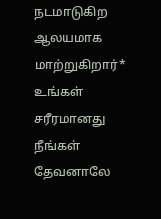நடமாடுகிற ஆலயமாக மாற்றுகிறார்* உங்கள் சரீரமானது நீங்கள் தேவனாலே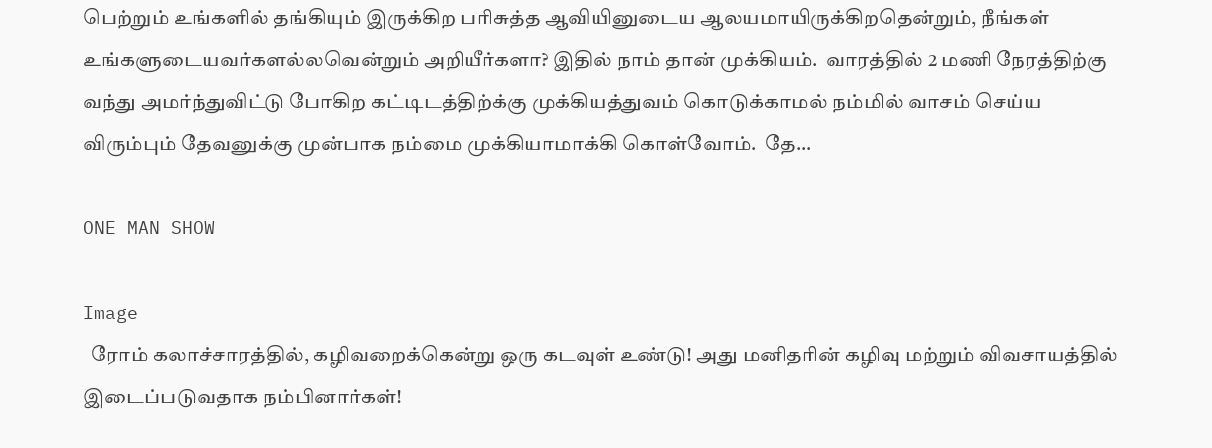பெற்றும் உங்களில் தங்கியும் இருக்கிற பரிசுத்த ஆவியினுடைய ஆலயமாயிருக்கிறதென்றும், நீங்கள் உங்களுடையவர்களல்லவென்றும் அறியீர்களா? இதில் நாம் தான் முக்கியம்.  வாரத்தில் 2 மணி நேரத்திற்கு வந்து அமர்ந்துவிட்டு போகிற கட்டிடத்திற்க்கு முக்கியத்துவம் கொடுக்காமல் நம்மில் வாசம் செய்ய விரும்பும் தேவனுக்கு முன்பாக நம்மை முக்கியாமாக்கி கொள்வோம்.  தே...

ONE MAN SHOW

Image
  ரோம் கலாச்சாரத்தில், கழிவறைக்கென்று ஒரு கடவுள் உண்டு! அது மனிதரின் கழிவு மற்றும் விவசாயத்தில் இடைப்படுவதாக நம்பினார்கள்!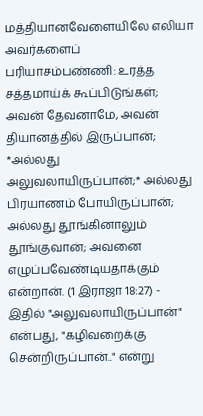மத்தியானவேளையிலே எலியா அவர்களைப் பரியாசம்பண்ணி: உரத்த சத்தமாய்க் கூப்பிடுங்கள்; அவன் தேவனாமே, அவன் தியானத்தில் இருப்பான்; *அல்லது அலுவலாயிருப்பான்;* அல்லது பிரயாணம் போயிருப்பான்; அல்லது தூங்கினாலும் தூங்குவான்; அவனை எழுப்பவேண்டியதாக்கும் என்றான். (1 இராஜா 18:27) - இதில் "அலுவலாயிருப்பான்" என்பது, "கழிவறைக்கு சென்றிருப்பான்.." என்று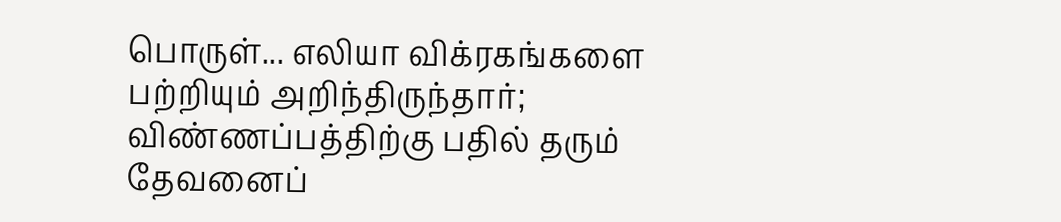பொருள்... எலியா விக்ரகங்களை பற்றியும் அறிந்திருந்தார்; விண்ணப்பத்திற்கு பதில் தரும் தேவனைப்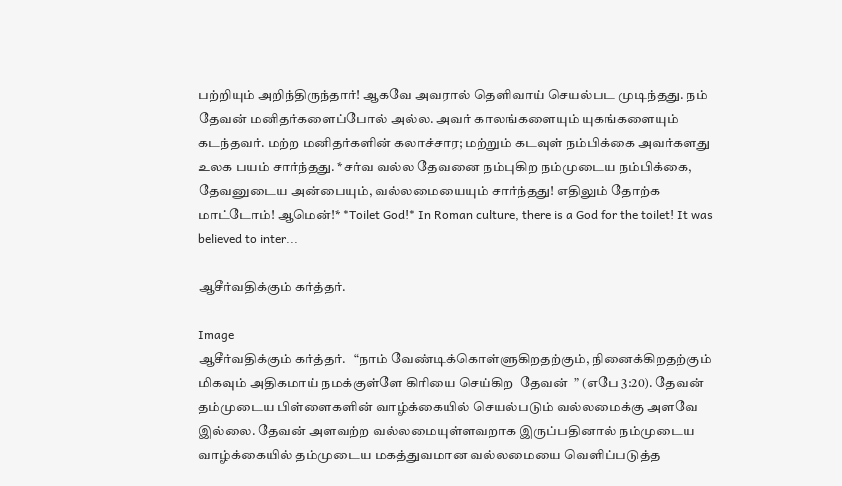பற்றியும் அறிந்திருந்தார்! ஆகவே அவரால் தெளிவாய் செயல்பட முடிந்தது. நம் தேவன் மனிதர்களைப்போல் அல்ல. அவர் காலங்களையும் யுகங்களையும் கடந்தவர். மற்ற மனிதர்களின் கலாச்சார; மற்றும் கடவுள் நம்பிக்கை அவர்களது உலக பயம் சார்ந்தது. *சர்வ வல்ல தேவனை நம்புகிற நம்முடைய நம்பிக்கை, தேவனுடைய அன்பையும், வல்லமையையும் சார்ந்தது! எதிலும் தோற்க மாட்டோம்! ஆமென்!* *Toilet God!* In Roman culture, there is a God for the toilet! It was believed to inter...

ஆசீர்வதிக்கும் கர்த்தர்.

Image
ஆசீர்வதிக்கும் கர்த்தர்.   “நாம் வேண்டிக்கொள்ளுகிறதற்கும், நினைக்கிறதற்கும் மிகவும் அதிகமாய் நமக்குள்ளே கிரியை செய்கிற  தேவன்  ” (எபே 3:20). தேவன் தம்முடைய பிள்ளைகளின் வாழ்க்கையில் செயல்படும் வல்லமைக்கு அளவே இல்லை. தேவன் அளவற்ற வல்லமையுள்ளவறாக இருப்பதினால் நம்முடைய வாழ்க்கையில் தம்முடைய மகத்துவமான வல்லமையை வெளிப்படுத்த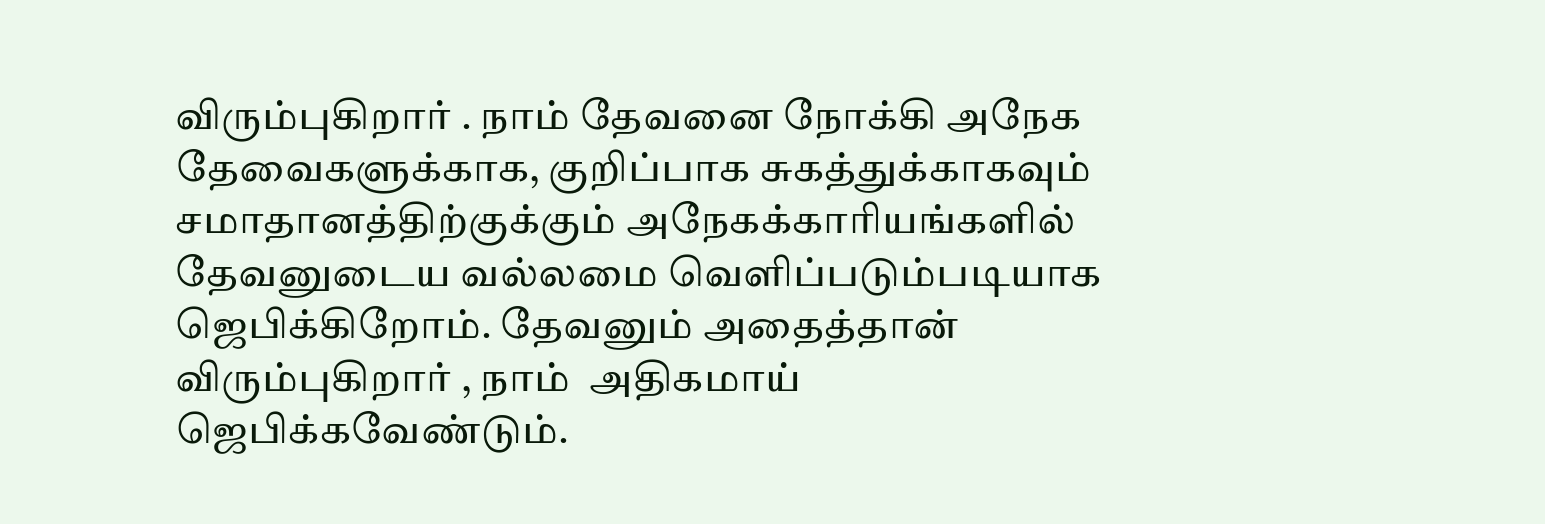விரும்புகிறார் . நாம் தேவனை நோக்கி அநேக தேவைகளுக்காக, குறிப்பாக சுகத்துக்காகவும் சமாதானத்திற்குக்கும் அநேகக்காரியங்களில் தேவனுடைய வல்லமை வெளிப்படும்படியாக ஜெபிக்கிறோம். தேவனும் அதைத்தான் விரும்புகிறார் , நாம்  அதிகமாய் ஜெபிக்கவேண்டும்.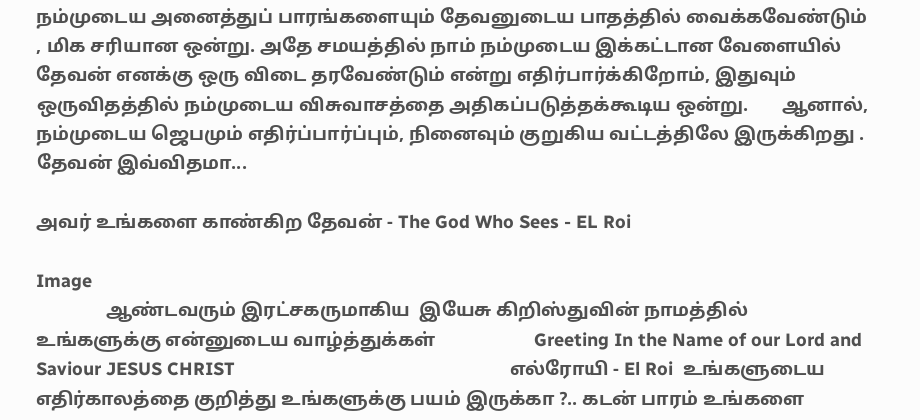நம்முடைய அனைத்துப் பாரங்களையும் தேவனுடைய பாதத்தில் வைக்கவேண்டும் , மிக சரியான ஒன்று. அதே சமயத்தில் நாம் நம்முடைய இக்கட்டான வேளையில் தேவன் எனக்கு ஒரு விடை தரவேண்டும் என்று எதிர்பார்க்கிறோம், இதுவும்  ஒருவிதத்தில் நம்முடைய விசுவாசத்தை அதிகப்படுத்தக்கூடிய ஒன்று.       ஆனால், நம்முடைய ஜெபமும் எதிர்ப்பார்ப்பும், நினைவும் குறுகிய வட்டத்திலே இருக்கிறது . தேவன் இவ்விதமா...

அவர் உங்களை காண்கிற தேவன் - The God Who Sees - EL Roi

Image
               ஆண்டவரும் இரட்சகருமாகிய  இயேசு கிறிஸ்துவின் நாமத்தில் உங்களுக்கு என்னுடைய வாழ்த்துக்கள்                     Greeting In the Name of our Lord and Saviour JESUS CHRIST                                                       எல்ரோயி - El Roi  உங்களுடைய எதிர்காலத்தை குறித்து உங்களுக்கு பயம் இருக்கா ?.. கடன் பாரம் உங்களை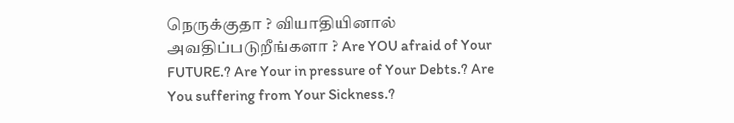நெருக்குதா ? வியாதியினால் அவதிப்படுறீங்களா ? Are YOU afraid of Your FUTURE.? Are Your in pressure of Your Debts.? Are You suffering from Your Sickness.?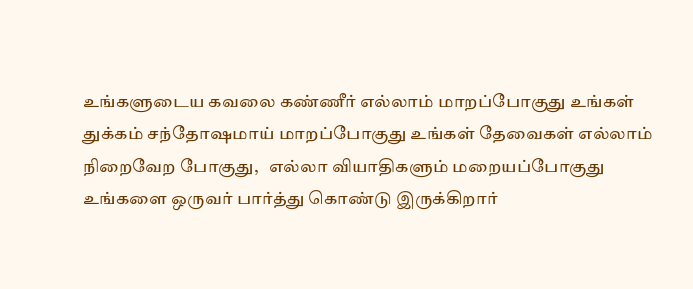உங்களுடைய கவலை கண்ணீர் எல்லாம் மாறப்போகுது உங்கள் துக்கம் சந்தோஷமாய் மாறப்போகுது உங்கள் தேவைகள் எல்லாம் நிறைவேற போகுது,   எல்லா வியாதிகளும் மறையப்போகுது  உங்களை ஒருவர் பார்த்து கொண்டு இருக்கிறார்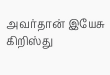அவர்தான் இயேசு கிறிஸ்து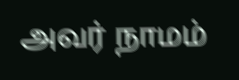அவர் நாமம்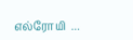எல்ரோயி  ...